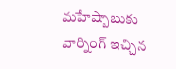మహేష్బాబుకు వార్నింగ్ ఇచ్చిన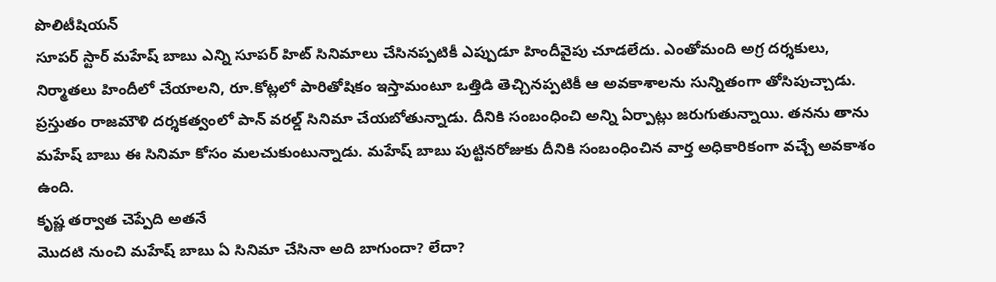పొలిటీషియన్
సూపర్ స్టార్ మహేష్ బాబు ఎన్ని సూపర్ హిట్ సినిమాలు చేసినప్పటికీ ఎప్పుడూ హిందీవైపు చూడలేదు. ఎంతోమంది అగ్ర దర్శకులు, నిర్మాతలు హిందీలో చేయాలని, రూ.కోట్లలో పారితోషికం ఇస్తామంటూ ఒత్తిడి తెచ్చినప్పటికీ ఆ అవకాశాలను సున్నితంగా తోసిపుచ్చాడు. ప్రస్తుతం రాజమౌళి దర్శకత్వంలో పాన్ వరల్డ్ సినిమా చేయబోతున్నాడు. దీనికి సంబంధించి అన్ని ఏర్పాట్లు జరుగుతున్నాయి. తనను తాను మహేష్ బాబు ఈ సినిమా కోసం మలచుకుంటున్నాడు. మహేష్ బాబు పుట్టినరోజుకు దీనికి సంబంధించిన వార్త అధికారికంగా వచ్చే అవకాశం ఉంది.
కృష్ణ తర్వాత చెప్పేది అతనే
మొదటి నుంచి మహేష్ బాబు ఏ సినిమా చేసినా అది బాగుందా? లేదా?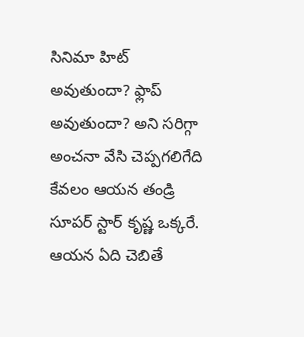సినిమా హిట్ అవుతుందా? ఫ్లాప్ అవుతుందా? అని సరిగ్గా అంచనా వేసి చెప్పగలిగేది కేవలం ఆయన తండ్రి సూపర్ స్టార్ కృష్ణ ఒక్కరే. ఆయన ఏది చెబితే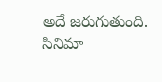అదే జరుగుతుంది. సినిమా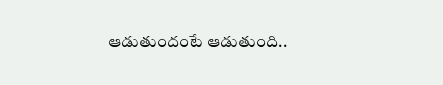ఆడుతుందంటే ఆడుతుంది..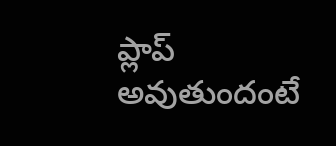ప్లాప్ అవుతుందంటే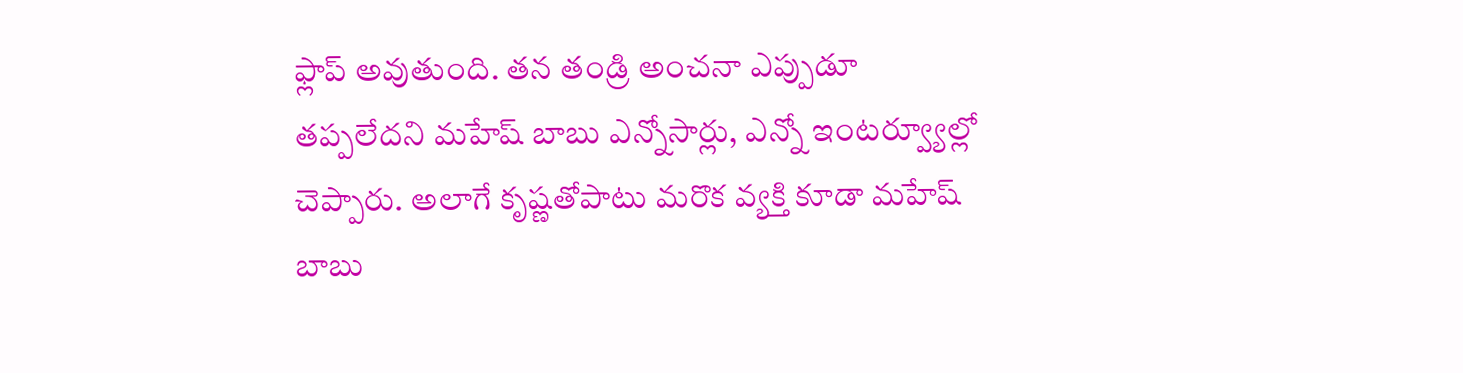ఫ్లాప్ అవుతుంది. తన తండ్రి అంచనా ఎప్పుడూ తప్పలేదని మహేష్ బాబు ఎన్నోసార్లు, ఎన్నో ఇంటర్వ్యూల్లో చెప్పారు. అలాగే కృష్ణతోపాటు మరొక వ్యక్తి కూడా మహేష్ బాబు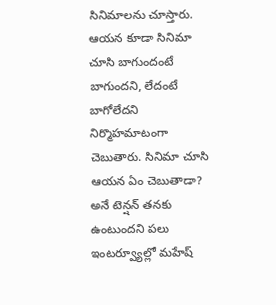సినిమాలను చూస్తారు. ఆయన కూడా సినిమా చూసి బాగుందంటే బాగుందని, లేదంటే బాగోలేదని నిర్మొహమాటంగా చెబుతారు. సినిమా చూసి ఆయన ఏం చెబుతాడా? అనే టెన్షన్ తనకు ఉంటుందని పలు ఇంటర్వ్యూల్లో మహేష్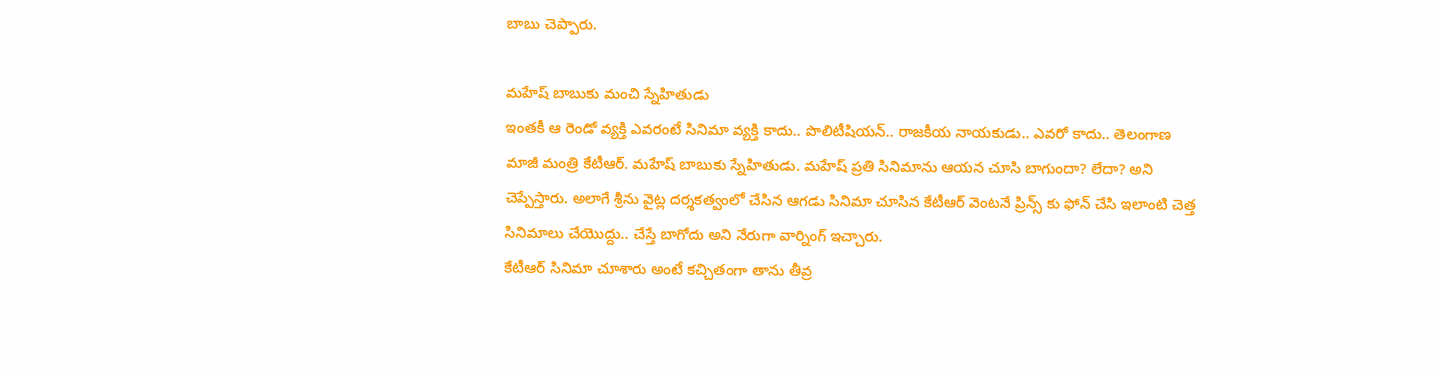బాబు చెప్పారు.

మహేష్ బాబుకు మంచి స్నేహితుడు
ఇంతకీ ఆ రెండో వ్యక్తి ఎవరంటే సినిమా వ్యక్తి కాదు.. పొలిటీషియన్.. రాజకీయ నాయకుడు.. ఎవరో కాదు.. తెలంగాణ మాజీ మంత్రి కేటీఆర్. మహేష్ బాబుకు స్నేహితుడు. మహేష్ ప్రతి సినిమాను ఆయన చూసి బాగుందా? లేదా? అని చెప్పేస్తారు. అలాగే శ్రీను వైట్ల దర్శకత్వంలో చేసిన ఆగడు సినిమా చూసిన కేటీఆర్ వెంటనే ప్రిన్స్ కు ఫోన్ చేసి ఇలాంటి చెత్త సినిమాలు చేయొద్దు.. చేస్తే బాగోదు అని నేరుగా వార్నింగ్ ఇచ్చారు.
కేటీఆర్ సినిమా చూశారు అంటే కచ్చితంగా తాను తీవ్ర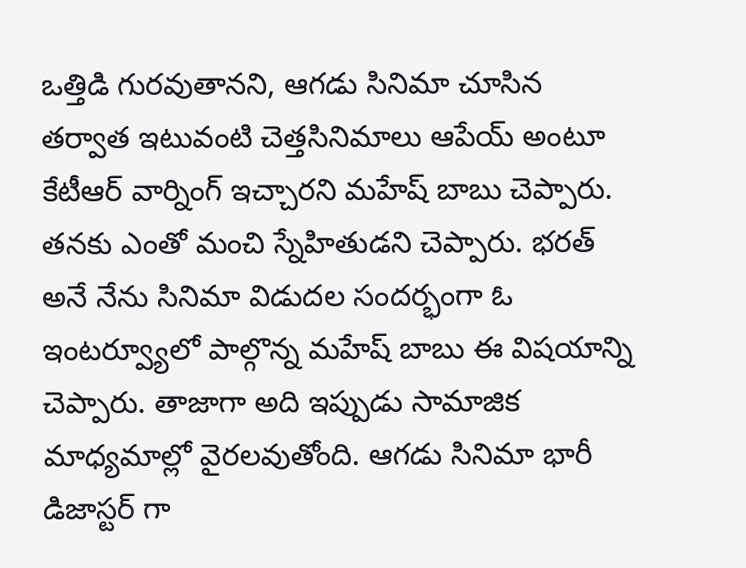ఒత్తిడి గురవుతానని, ఆగడు సినిమా చూసిన తర్వాత ఇటువంటి చెత్తసినిమాలు ఆపేయ్ అంటూ కేటీఆర్ వార్నింగ్ ఇచ్చారని మహేష్ బాబు చెప్పారు. తనకు ఎంతో మంచి స్నేహితుడని చెప్పారు. భరత్ అనే నేను సినిమా విడుదల సందర్భంగా ఓ ఇంటర్వ్యూలో పాల్గొన్న మహేష్ బాబు ఈ విషయాన్ని చెప్పారు. తాజాగా అది ఇప్పుడు సామాజిక మాధ్యమాల్లో వైరలవుతోంది. ఆగడు సినిమా భారీ డిజాస్టర్ గా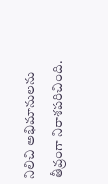నిలిచి అభిమానులను తీవ్రంగా నిరాశపరిచింది.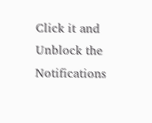Click it and Unblock the Notifications